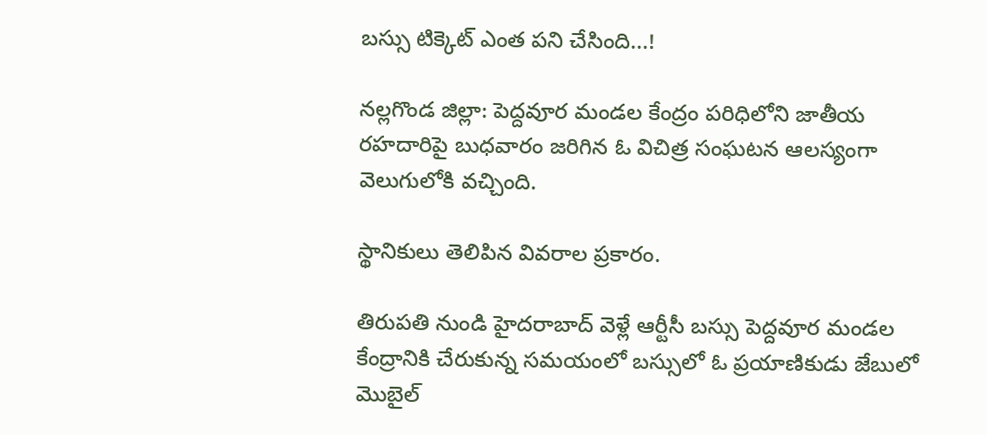బస్సు టిక్కెట్ ఎంత పని చేసింది...!

నల్లగొండ జిల్లా: పెద్దవూర మండల కేంద్రం పరిధిలోని జాతీయ రహదారిపై బుధవారం జరిగిన ఓ విచిత్ర సంఘటన ఆలస్యంగా వెలుగులోకి వచ్చింది.

స్థానికులు తెలిపిన వివరాల ప్రకారం.

తిరుపతి నుండి హైదరాబాద్ వెళ్లే ఆర్టీసీ బస్సు పెద్దవూర మండల కేంద్రానికి చేరుకున్న సమయంలో బస్సులో ఓ ప్రయాణికుడు జేబులో మొబైల్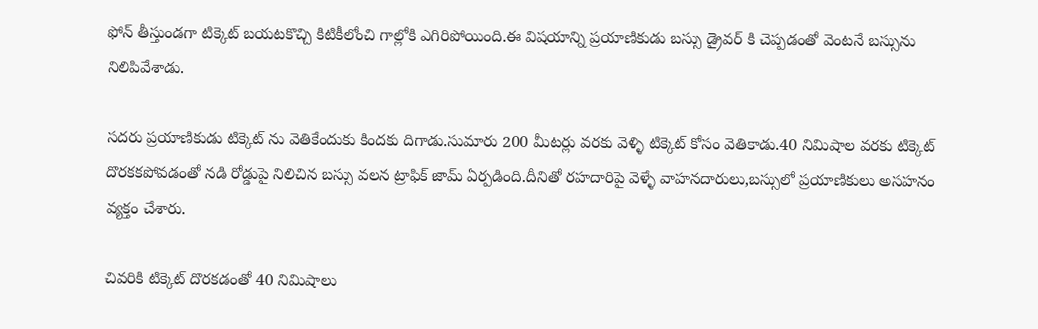ఫోన్ తీస్తుండగా టిక్కెట్ బయటకొచ్చి కిటికీలోంచి గాల్లోకి ఎగిరిపోయింది.ఈ విషయాన్ని ప్రయాణికుడు బస్సు డ్రైవర్ కి చెప్పడంతో వెంటనే బస్సును నిలిపివేశాడు.

సదరు ప్రయాణికుడు టిక్కెట్ ను వెతికేందుకు కిందకు దిగాడు.సుమారు 200 మీటర్లు వరకు వెళ్ళి టిక్కెట్ కోసం వెతికాడు.40 నిమిషాల వరకు టిక్కెట్ దొరకకపోవడంతో నడి రోడ్డుపై నిలిచిన బస్సు వలన ట్రాఫిక్ జామ్ ఏర్పడింది.దీనితో రహదారిపై వెళ్ళే వాహనదారులు,బస్సులో ప్రయాణికులు అసహనం వ్యక్తం చేశారు.

చివరికి టిక్కెట్ దొరకడంతో 40 నిమిషాలు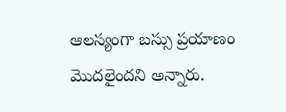ఆలస్యంగా బస్సు ప్రయాణం మొదలైందని అన్నారు.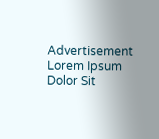Advertisement
Lorem Ipsum Dolor Sit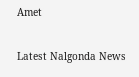Amet

Latest Nalgonda News